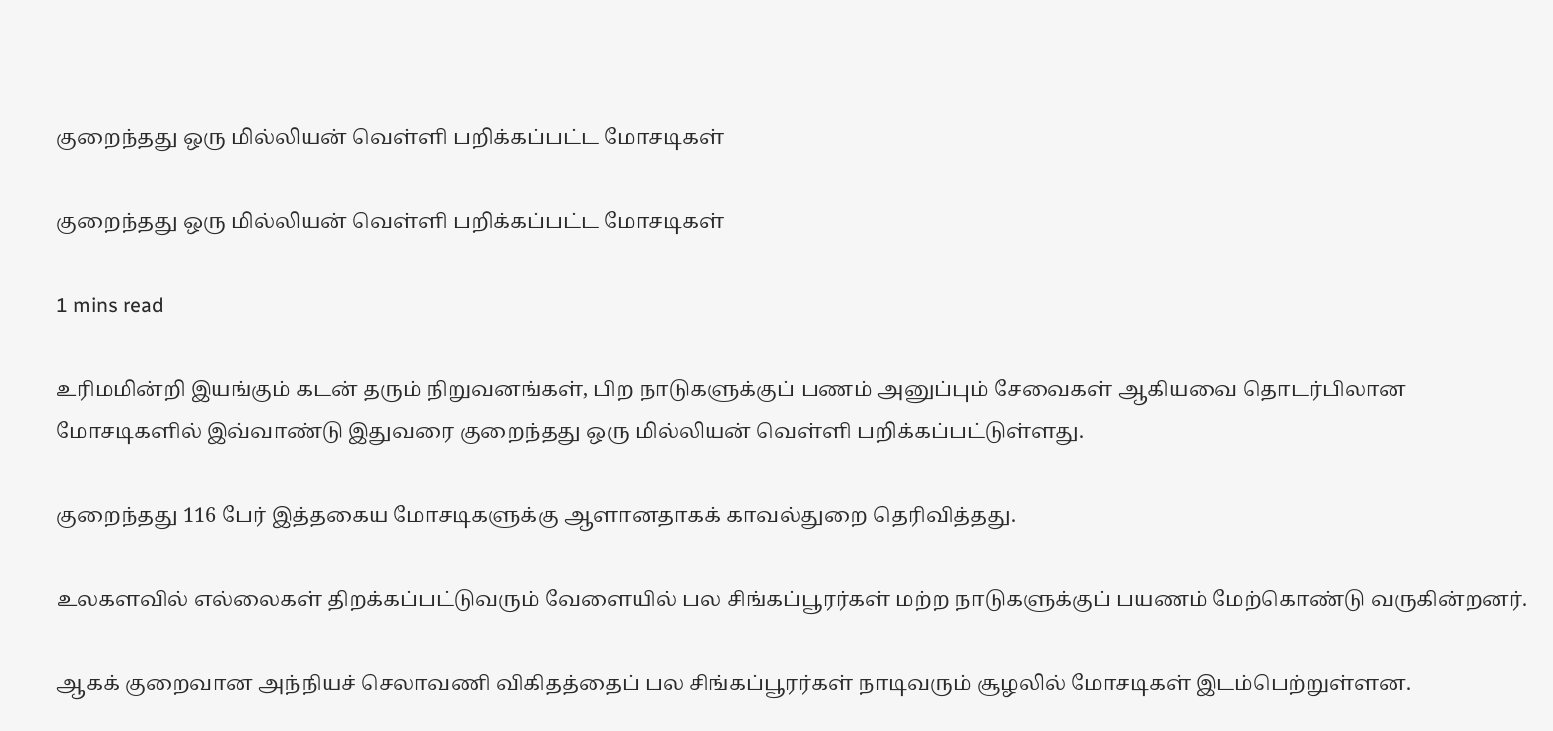குறைந்தது ஒரு மில்லியன் வெள்ளி பறிக்கப்பட்ட மோசடிகள்

குறைந்தது ஒரு மில்லியன் வெள்ளி பறிக்கப்பட்ட மோசடிகள்

1 mins read

உரிமமின்றி இயங்கும் கடன் தரும் நிறுவனங்கள், பிற நாடுகளுக்குப் பணம் அனுப்பும் சேவைகள் ஆகியவை தொடர்பிலான மோசடிகளில் இவ்வாண்டு இதுவரை குறைந்தது ஒரு மில்லியன் வெள்ளி பறிக்கப்பட்டுள்ளது.

குறைந்தது 116 பேர் இத்தகைய மோசடிகளுக்கு ஆளானதாகக் காவல்துறை தெரிவித்தது.

உலகளவில் எல்லைகள் திறக்கப்பட்டுவரும் வேளையில் பல சிங்கப்பூரர்கள் மற்ற நாடுகளுக்குப் பயணம் மேற்கொண்டு வருகின்றனர்.

ஆகக் குறைவான அந்நியச் செலாவணி விகிதத்தைப் பல சிங்கப்பூரர்கள் நாடிவரும் சூழலில் மோசடிகள் இடம்பெற்றுள்ளன.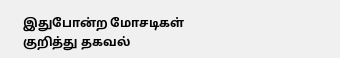இதுபோன்ற மோசடிகள் குறித்து தகவல்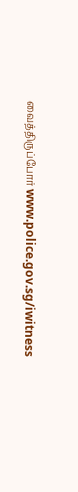வைத்திருப்போர் www.police.gov.sg/iwitness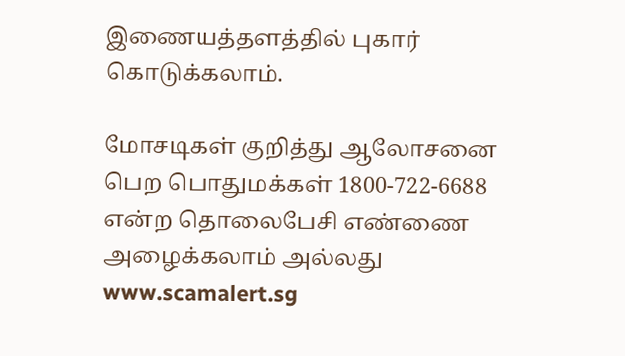இணையத்தளத்தில் புகார் கொடுக்கலாம்.

மோசடிகள் குறித்து ஆலோசனை பெற பொதுமக்கள் 1800-722-6688 என்ற தொலைபேசி எண்ணை அழைக்கலாம் அல்லது www.scamalert.sg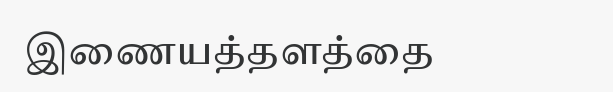இணையத்தளத்தை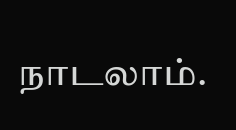நாடலாம்.